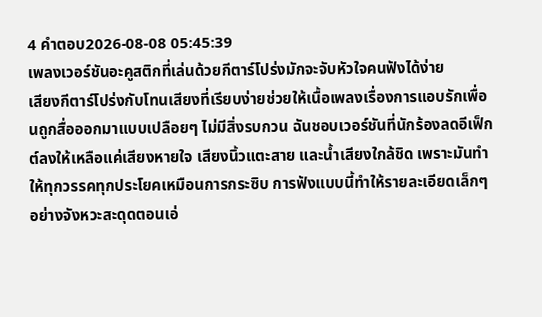4 คำตอบ2026-08-08 05:45:39
เพลงเวอร์ชันอะคูสติกที่เล่นด้วยกีตาร์โปร่งมักจะจับหัวใจคนฟังได้ง่าย
เสียงกีตาร์โปร่งกับโทนเสียงที่เรียบง่ายช่วยให้เนื้อเพลงเรื่องการแอบรักเพื่อนถูกสื่อออกมาแบบเปลือยๆ ไม่มีสิ่งรบกวน ฉันชอบเวอร์ชันที่นักร้องลดอีเฟ็กต์ลงให้เหลือแค่เสียงหายใจ เสียงนิ้วแตะสาย และน้ำเสียงใกล้ชิด เพราะมันทำให้ทุกวรรคทุกประโยคเหมือนการกระซิบ การฟังแบบนี้ทำให้รายละเอียดเล็กๆ อย่างจังหวะสะดุดตอนเอ่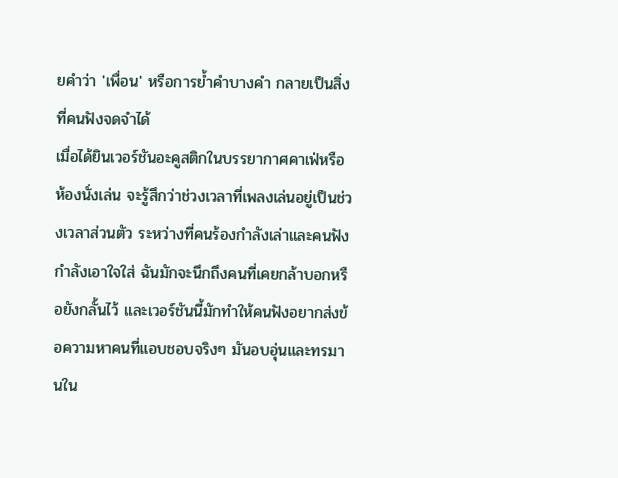ยคำว่า 'เพื่อน' หรือการย้ำคำบางคำ กลายเป็นสิ่งที่คนฟังจดจำได้
เมื่อได้ยินเวอร์ชันอะคูสติกในบรรยากาศคาเฟ่หรือห้องนั่งเล่น จะรู้สึกว่าช่วงเวลาที่เพลงเล่นอยู่เป็นช่วงเวลาส่วนตัว ระหว่างที่คนร้องกำลังเล่าและคนฟังกำลังเอาใจใส่ ฉันมักจะนึกถึงคนที่เคยกล้าบอกหรือยังกลั้นไว้ และเวอร์ชันนี้มักทำให้คนฟังอยากส่งข้อความหาคนที่แอบชอบจริงๆ มันอบอุ่นและทรมานใน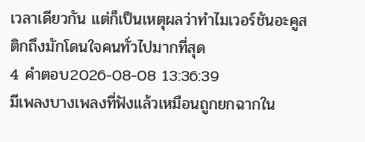เวลาเดียวกัน แต่ก็เป็นเหตุผลว่าทำไมเวอร์ชันอะคูสติกถึงมักโดนใจคนทั่วไปมากที่สุด
4 คำตอบ2026-08-08 13:36:39
มีเพลงบางเพลงที่ฟังแล้วเหมือนถูกยกฉากใน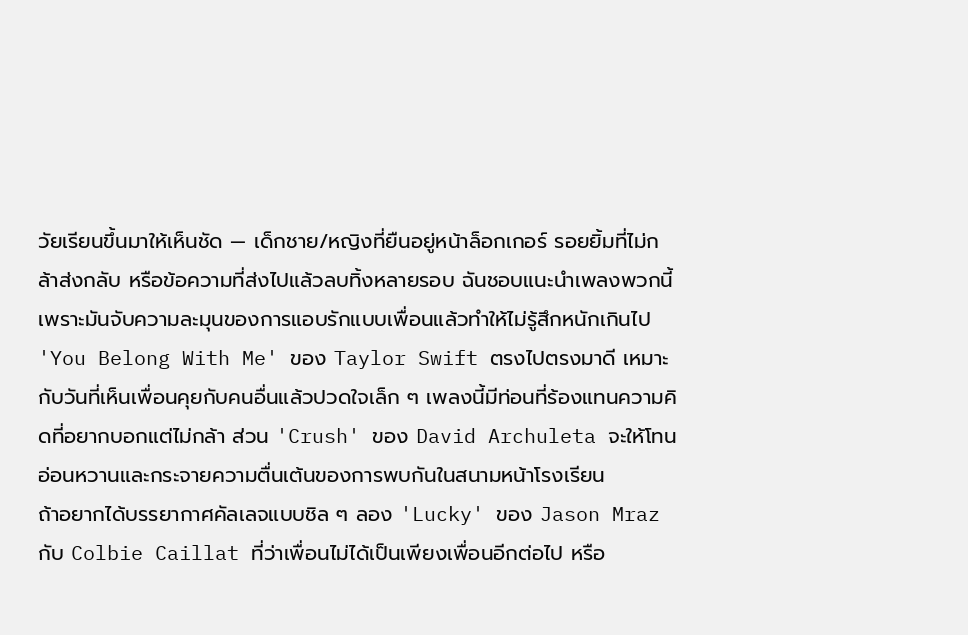วัยเรียนขึ้นมาให้เห็นชัด — เด็กชาย/หญิงที่ยืนอยู่หน้าล็อกเกอร์ รอยยิ้มที่ไม่กล้าส่งกลับ หรือข้อความที่ส่งไปแล้วลบทิ้งหลายรอบ ฉันชอบแนะนำเพลงพวกนี้เพราะมันจับความละมุนของการแอบรักแบบเพื่อนแล้วทำให้ไม่รู้สึกหนักเกินไป
'You Belong With Me' ของ Taylor Swift ตรงไปตรงมาดี เหมาะกับวันที่เห็นเพื่อนคุยกับคนอื่นแล้วปวดใจเล็ก ๆ เพลงนี้มีท่อนที่ร้องแทนความคิดที่อยากบอกแต่ไม่กล้า ส่วน 'Crush' ของ David Archuleta จะให้โทนอ่อนหวานและกระจายความตื่นเต้นของการพบกันในสนามหน้าโรงเรียน
ถ้าอยากได้บรรยากาศคัลเลจแบบชิล ๆ ลอง 'Lucky' ของ Jason Mraz กับ Colbie Caillat ที่ว่าเพื่อนไม่ได้เป็นเพียงเพื่อนอีกต่อไป หรือ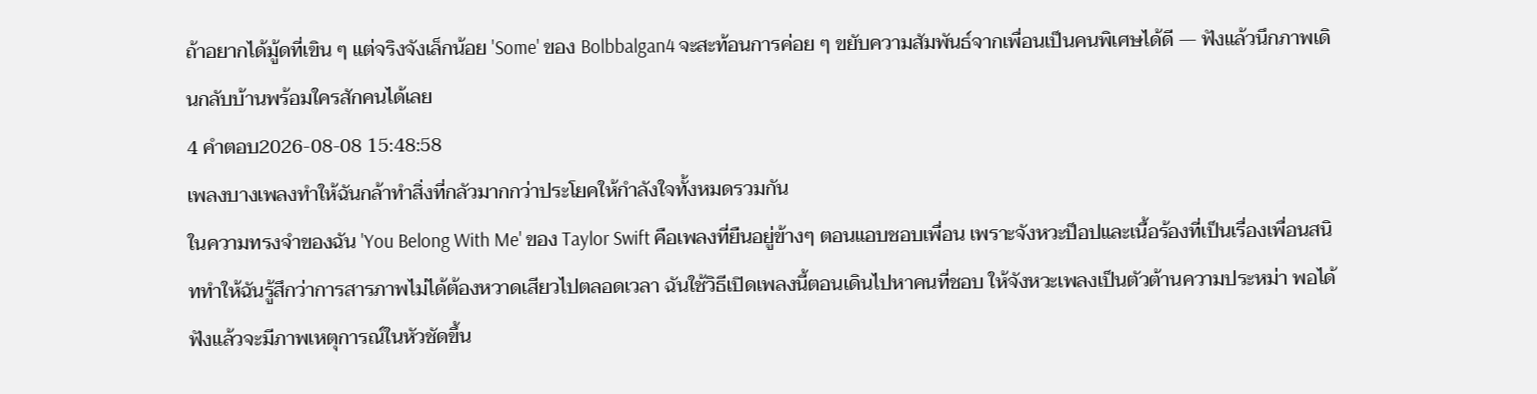ถ้าอยากได้มู้ดที่เขิน ๆ แต่จริงจังเล็กน้อย 'Some' ของ Bolbbalgan4 จะสะท้อนการค่อย ๆ ขยับความสัมพันธ์จากเพื่อนเป็นคนพิเศษได้ดี — ฟังแล้วนึกภาพเดินกลับบ้านพร้อมใครสักคนได้เลย
4 คำตอบ2026-08-08 15:48:58
เพลงบางเพลงทำให้ฉันกล้าทำสิ่งที่กลัวมากกว่าประโยคให้กำลังใจทั้งหมดรวมกัน
ในความทรงจำของฉัน 'You Belong With Me' ของ Taylor Swift คือเพลงที่ยืนอยู่ข้างๆ ตอนแอบชอบเพื่อน เพราะจังหวะป็อปและเนื้อร้องที่เป็นเรื่องเพื่อนสนิททำให้ฉันรู้สึกว่าการสารภาพไม่ได้ต้องหวาดเสียวไปตลอดเวลา ฉันใช้วิธีเปิดเพลงนี้ตอนเดินไปหาคนที่ชอบ ให้จังหวะเพลงเป็นตัวต้านความประหม่า พอได้ฟังแล้วจะมีภาพเหตุการณ์ในหัวชัดขึ้น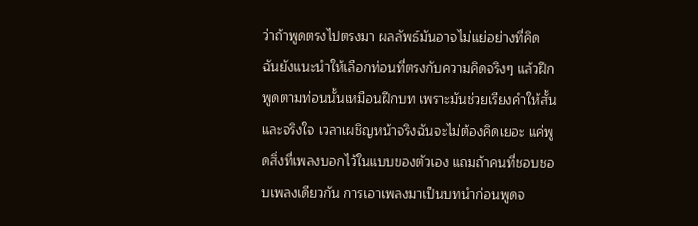ว่าถ้าพูดตรงไปตรงมา ผลลัพธ์มันอาจไม่แย่อย่างที่คิด
ฉันยังแนะนำให้เลือกท่อนที่ตรงกับความคิดจริงๆ แล้วฝึกพูดตามท่อนนั้นเหมือนฝึกบท เพราะมันช่วยเรียงคำให้สั้นและจริงใจ เวลาเผชิญหน้าจริงฉันจะไม่ต้องคิดเยอะ แค่พูดสิ่งที่เพลงบอกไว้ในแบบของตัวเอง แถมถ้าคนที่ชอบชอบเพลงเดียวกัน การเอาเพลงมาเป็นบทนำก่อนพูดจ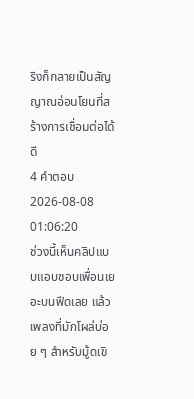ริงก็กลายเป็นสัญญาณอ่อนโยนที่สร้างการเชื่อมต่อได้ดี
4 คำตอบ2026-08-08 01:06:20
ช่วงนี้เห็นคลิปแบบแอบชอบเพื่อนเยอะบนฟีดเลย แล้วเพลงที่มักโผล่บ่อย ๆ สำหรับมู้ดเขิ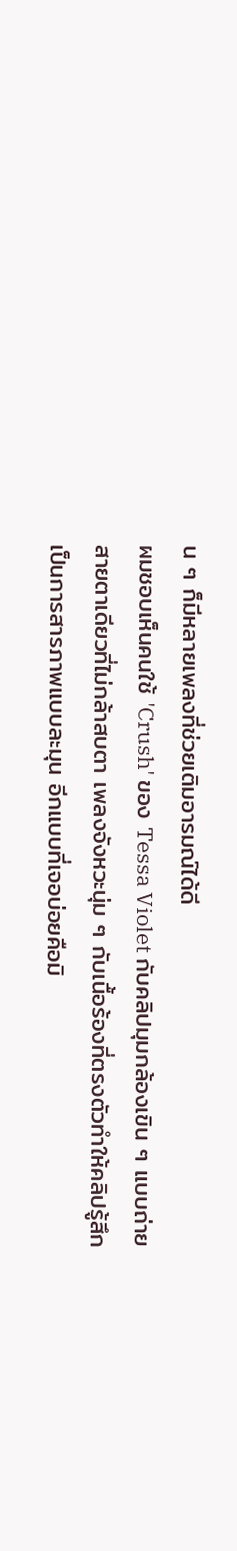น ๆ ก็มีหลายเพลงที่ช่วยเติมอารมณ์ได้ดี
ผมชอบเห็นคนใช้ 'Crush' ของ Tessa Violet กับคลิปมุมกล้องเขิน ๆ แบบถ่ายสายตาเดียวที่ไม่กล้าสบตา เพลงจังหวะนุ่ม ๆ กับเนื้อร้องที่ตรงตัวทำให้คลิปรู้สึกเป็นการสารภาพแบบละมุน อีกแบบที่เจอบ่อยคือมิ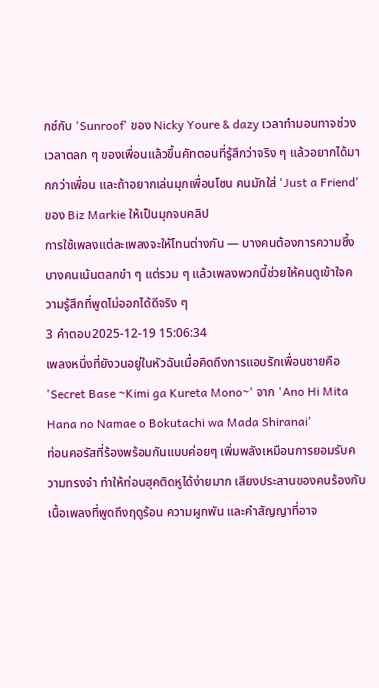กซ์กับ 'Sunroof' ของ Nicky Youre & dazy เวลาทำมอนทาจช่วงเวลาตลก ๆ ของเพื่อนแล้วขึ้นคัทตอนที่รู้สึกว่าจริง ๆ แล้วอยากได้มากกว่าเพื่อน และถ้าอยากเล่นมุกเพื่อนโซน คนมักใส่ 'Just a Friend' ของ Biz Markie ให้เป็นมุกจบคลิป
การใช้เพลงแต่ละเพลงจะให้โทนต่างกัน — บางคนต้องการความซึ้ง บางคนเน้นตลกขำ ๆ แต่รวม ๆ แล้วเพลงพวกนี้ช่วยให้คนดูเข้าใจความรู้สึกที่พูดไม่ออกได้ดีจริง ๆ
3 คำตอบ2025-12-19 15:06:34
เพลงหนึ่งที่ยังวนอยู่ในหัวฉันเมื่อคิดถึงการแอบรักเพื่อนชายคือ 'Secret Base ~Kimi ga Kureta Mono~' จาก 'Ano Hi Mita Hana no Namae o Bokutachi wa Mada Shiranai'
ท่อนคอรัสที่ร้องพร้อมกันแบบค่อยๆ เพิ่มพลังเหมือนการยอมรับความทรงจำ ทำให้ท่อนฮุคติดหูได้ง่ายมาก เสียงประสานของคนร้องกับเนื้อเพลงที่พูดถึงฤดูร้อน ความผูกพัน และคำสัญญาที่อาจ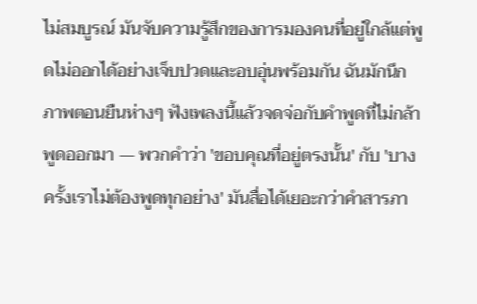ไม่สมบูรณ์ มันจับความรู้สึกของการมองคนที่อยู่ใกล้แต่พูดไม่ออกได้อย่างเจ็บปวดและอบอุ่นพร้อมกัน ฉันมักนึกภาพตอนยืนห่างๆ ฟังเพลงนี้แล้วจดจ่อกับคำพูดที่ไม่กล้าพูดออกมา — พวกคำว่า 'ขอบคุณที่อยู่ตรงนั้น' กับ 'บางครั้งเราไม่ต้องพูดทุกอย่าง' มันสื่อได้เยอะกว่าคำสารภา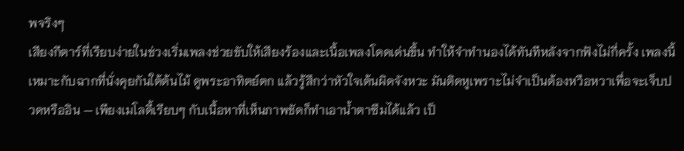พจริงๆ
เสียงกีตาร์ที่เรียบง่ายในช่วงเริ่มเพลงช่วยขับให้เสียงร้องและเนื้อเพลงโดดเด่นขึ้น ทำให้จำทำนองได้ทันทีหลังจากฟังไม่กี่ครั้ง เพลงนี้เหมาะกับฉากที่นั่งคุยกันใต้ต้นไม้ ดูพระอาทิตย์ตก แล้วรู้สึกว่าหัวใจเต้นผิดจังหวะ มันติดหูเพราะไม่จำเป็นต้องหวือหวาเพื่อจะเจ็บปวดหรืออิน — เพียงเมโลดี้เรียบๆ กับเนื้อหาที่เห็นภาพชัดก็ทำเอาน้ำตาซึมได้แล้ว เป็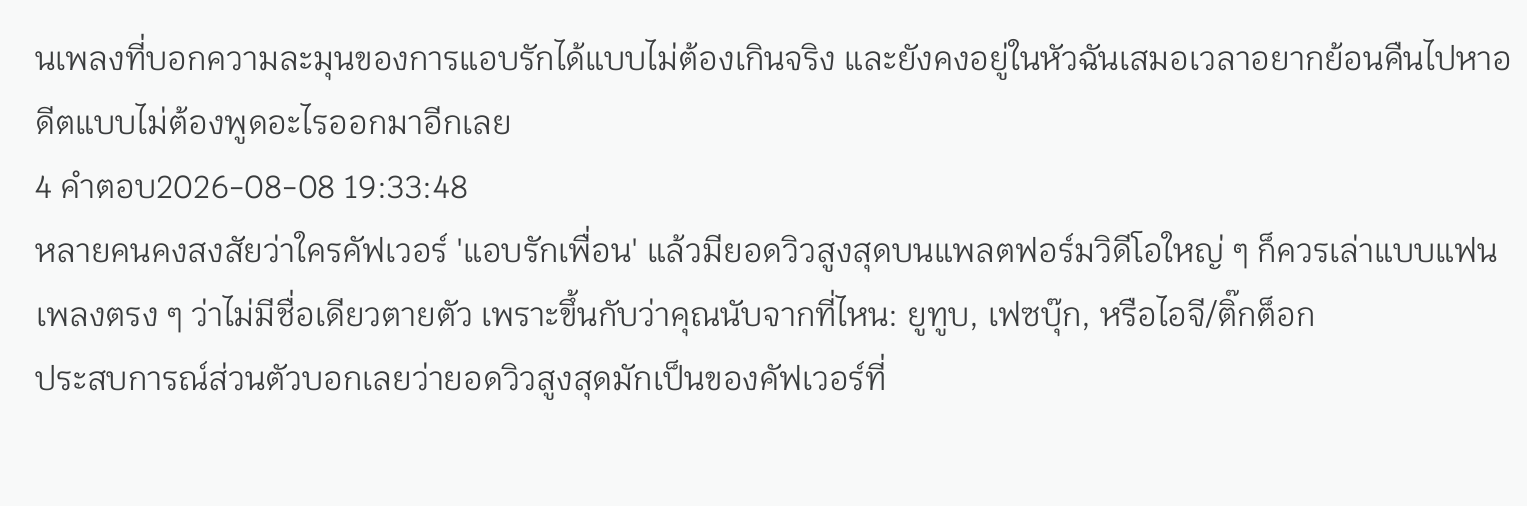นเพลงที่บอกความละมุนของการแอบรักได้แบบไม่ต้องเกินจริง และยังคงอยู่ในหัวฉันเสมอเวลาอยากย้อนคืนไปหาอดีตแบบไม่ต้องพูดอะไรออกมาอีกเลย
4 คำตอบ2026-08-08 19:33:48
หลายคนคงสงสัยว่าใครคัฟเวอร์ 'แอบรักเพื่อน' แล้วมียอดวิวสูงสุดบนแพลตฟอร์มวิดีโอใหญ่ ๆ ก็ควรเล่าแบบแฟนเพลงตรง ๆ ว่าไม่มีชื่อเดียวตายตัว เพราะขึ้นกับว่าคุณนับจากที่ไหน: ยูทูบ, เฟซบุ๊ก, หรือไอจี/ติ๊กต็อก
ประสบการณ์ส่วนตัวบอกเลยว่ายอดวิวสูงสุดมักเป็นของคัฟเวอร์ที่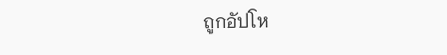ถูกอัปโห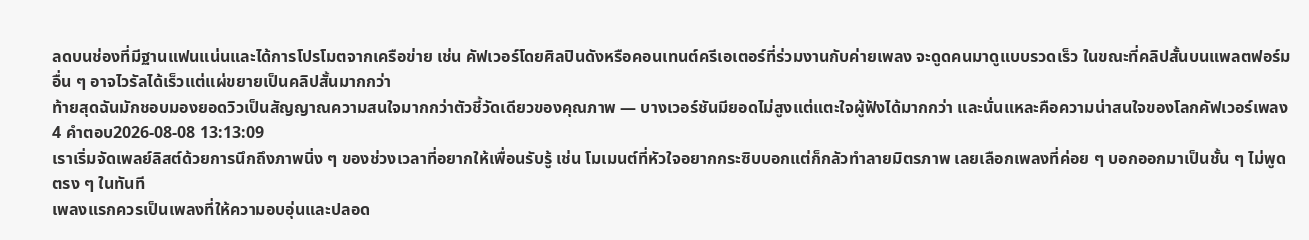ลดบนช่องที่มีฐานแฟนแน่นและได้การโปรโมตจากเครือข่าย เช่น คัฟเวอร์โดยศิลปินดังหรือคอนเทนต์ครีเอเตอร์ที่ร่วมงานกับค่ายเพลง จะดูดคนมาดูแบบรวดเร็ว ในขณะที่คลิปสั้นบนแพลตฟอร์มอื่น ๆ อาจไวรัลได้เร็วแต่แผ่ขยายเป็นคลิปสั้นมากกว่า
ท้ายสุดฉันมักชอบมองยอดวิวเป็นสัญญาณความสนใจมากกว่าตัวชี้วัดเดียวของคุณภาพ — บางเวอร์ชันมียอดไม่สูงแต่แตะใจผู้ฟังได้มากกว่า และนั่นแหละคือความน่าสนใจของโลกคัฟเวอร์เพลง
4 คำตอบ2026-08-08 13:13:09
เราเริ่มจัดเพลย์ลิสต์ด้วยการนึกถึงภาพนิ่ง ๆ ของช่วงเวลาที่อยากให้เพื่อนรับรู้ เช่น โมเมนต์ที่หัวใจอยากกระซิบบอกแต่ก็กลัวทำลายมิตรภาพ เลยเลือกเพลงที่ค่อย ๆ บอกออกมาเป็นชั้น ๆ ไม่พูดตรง ๆ ในทันที
เพลงแรกควรเป็นเพลงที่ให้ความอบอุ่นและปลอด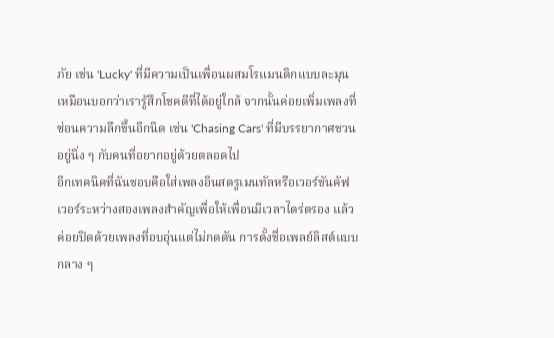ภัย เช่น 'Lucky' ที่มีความเป็นเพื่อนผสมโรแมนติกแบบละมุน เหมือนบอกว่าเรารู้สึกโชคดีที่ได้อยู่ใกล้ จากนั้นค่อยเพิ่มเพลงที่ซ่อนความลึกขึ้นอีกนิด เช่น 'Chasing Cars' ที่มีบรรยากาศชวนอยู่นิ่ง ๆ กับคนที่อยากอยู่ด้วยตลอดไป
อีกเทคนิคที่ฉันชอบคือใส่เพลงอินสตรูเมนทัลหรือเวอร์ชันคัฟเวอร์ระหว่างสองเพลงสำคัญเพื่อให้เพื่อนมีเวลาไตร่ตรอง แล้วค่อยปิดด้วยเพลงที่อบอุ่นแต่ไม่กดดัน การตั้งชื่อเพลย์ลิสต์แบบกลาง ๆ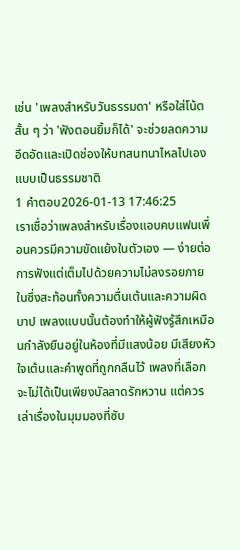เช่น 'เพลงสำหรับวันธรรมดา' หรือใส่โน้ตสั้น ๆ ว่า 'ฟังตอนยิ้มก็ได้' จะช่วยลดความอึดอัดและเปิดช่องให้บทสนทนาไหลไปเองแบบเป็นธรรมชาติ
1 คำตอบ2026-01-13 17:46:25
เราเชื่อว่าเพลงสำหรับเรื่องแอบคบแฟนเพื่อนควรมีความขัดแย้งในตัวเอง — ง่ายต่อการฟังแต่เต็มไปด้วยความไม่ลงรอยภายในซึ่งสะท้อนทั้งความตื่นเต้นและความผิดบาป เพลงแบบนั้นต้องทำให้ผู้ฟังรู้สึกเหมือนกำลังยืนอยู่ในห้องที่มีแสงน้อย มีเสียงหัวใจเต้นและคำพูดที่ถูกกลืนไว้ เพลงที่เลือกจะไม่ได้เป็นเพียงบัลลาดรักหวาน แต่ควรเล่าเรื่องในมุมมองที่ซับ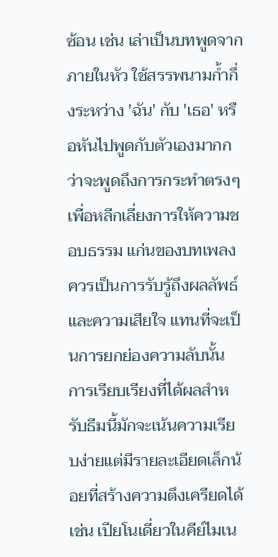ซ้อน เช่น เล่าเป็นบทพูดจากภายในหัว ใช้สรรพนามก้ำกึ่งระหว่าง 'ฉัน' กับ 'เธอ' หรือหันไปพูดกับตัวเองมากกว่าจะพูดถึงการกระทำตรงๆ เพื่อหลีกเลี่ยงการให้ความชอบธรรม แก่นของบทเพลงควรเป็นการรับรู้ถึงผลลัพธ์และความเสียใจ แทนที่จะเป็นการยกย่องความลับนั้น
การเรียบเรียงที่ได้ผลสำหรับธีมนี้มักจะเน้นความเรียบง่ายแต่มีรายละเอียดเล็กน้อยที่สร้างความตึงเครียดได้ เช่น เปียโนเดี่ยวในคีย์ไมเน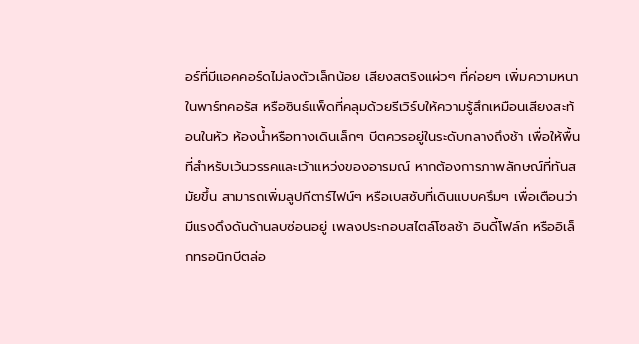อร์ที่มีแอคคอร์ดไม่ลงตัวเล็กน้อย เสียงสตริงแผ่วๆ ที่ค่อยๆ เพิ่มความหนาในพาร์ทคอรัส หรือซินธ์แพ็ดที่คลุมด้วยรีเวิร์บให้ความรู้สึกเหมือนเสียงสะท้อนในหัว ห้องน้ำหรือทางเดินเล็กๆ บีตควรอยู่ในระดับกลางถึงช้า เพื่อให้พื้นที่สำหรับเว้นวรรคและเว้าแหว่งของอารมณ์ หากต้องการภาพลักษณ์ที่ทันสมัยขึ้น สามารถเพิ่มลูปกีตาร์ไฟน์ๆ หรือเบสซับที่เดินแบบครึมๆ เพื่อเตือนว่ามีแรงดึงดันด้านลบซ่อนอยู่ เพลงประกอบสไตล์โซลช้า อินดี้โฟล์ก หรืออิเล็กทรอนิกบีตล่อ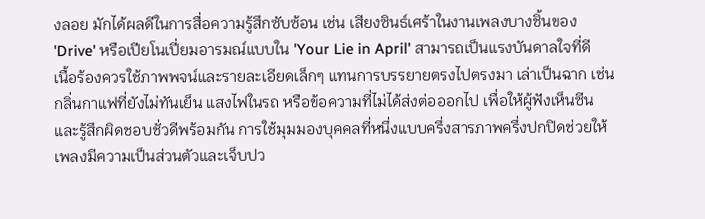งลอย มักได้ผลดีในการสื่อความรู้สึกซับซ้อน เช่น เสียงซินธ์เศร้าในงานเพลงบางชิ้นของ 'Drive' หรือเปียโนเปี่ยมอารมณ์แบบใน 'Your Lie in April' สามารถเป็นแรงบันดาลใจที่ดี
เนื้อร้องควรใช้ภาพพจน์และรายละเอียดเล็กๆ แทนการบรรยายตรงไปตรงมา เล่าเป็นฉาก เช่น กลิ่นกาแฟที่ยังไม่ทันเย็น แสงไฟในรถ หรือข้อความที่ไม่ได้ส่งต่อออกไป เพื่อให้ผู้ฟังเห็นซีนและรู้สึกผิดชอบชั่วดีพร้อมกัน การใช้มุมมองบุคคลที่หนึ่งแบบครึ่งสารภาพครึ่งปกปิดช่วยให้เพลงมีความเป็นส่วนตัวและเจ็บปว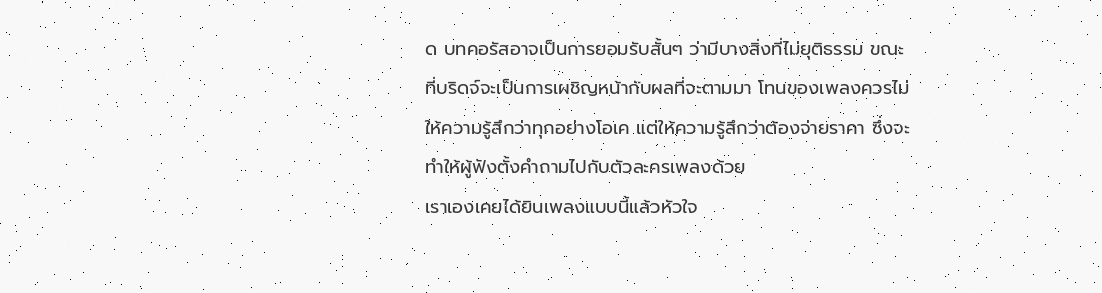ด บทคอรัสอาจเป็นการยอมรับสั้นๆ ว่ามีบางสิ่งที่ไม่ยุติธรรม ขณะที่บริดจ์จะเป็นการเผชิญหน้ากับผลที่จะตามมา โทนของเพลงควรไม่ให้ความรู้สึกว่าทุกอย่างโอเค แต่ให้ความรู้สึกว่าต้องจ่ายราคา ซึ่งจะทำให้ผู้ฟังตั้งคำถามไปกับตัวละครเพลงด้วย
เราเองเคยได้ยินเพลงแบบนี้แล้วหัวใจ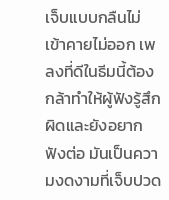เจ็บแบบกลืนไม่เข้าคายไม่ออก เพลงที่ดีในธีมนี้ต้องกล้าทำให้ผู้ฟังรู้สึกผิดและยังอยากฟังต่อ มันเป็นความงดงามที่เจ็บปวด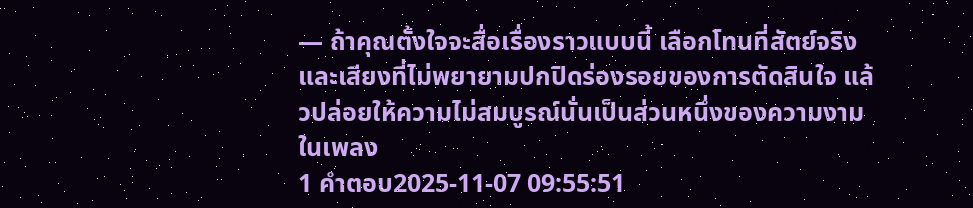— ถ้าคุณตั้งใจจะสื่อเรื่องราวแบบนี้ เลือกโทนที่สัตย์จริงและเสียงที่ไม่พยายามปกปิดร่องรอยของการตัดสินใจ แล้วปล่อยให้ความไม่สมบูรณ์นั่นเป็นส่วนหนึ่งของความงามในเพลง
1 คำตอบ2025-11-07 09:55:51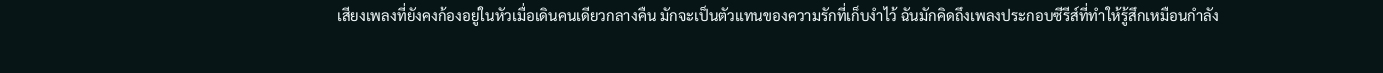เสียงเพลงที่ยังคงก้องอยู่ในหัวเมื่อเดินคนเดียวกลางคืน มักจะเป็นตัวแทนของความรักที่เก็บงำไว้ ฉันมักคิดถึงเพลงประกอบซีรีส์ที่ทำให้รู้สึกเหมือนกำลัง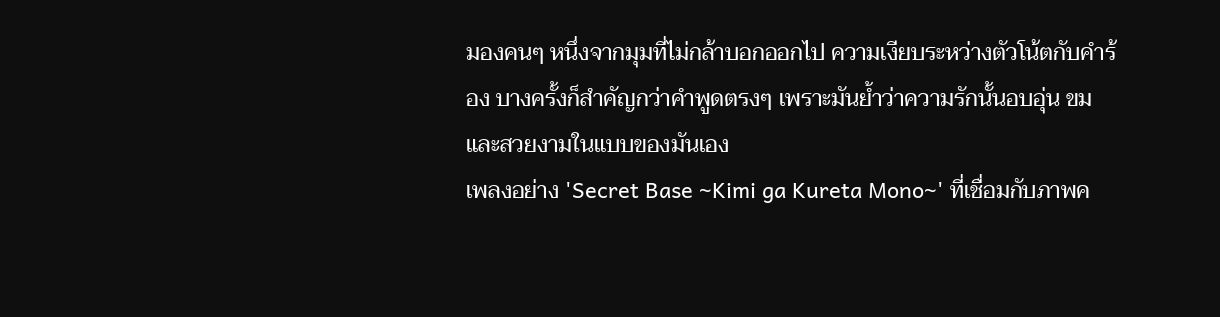มองคนๆ หนึ่งจากมุมที่ไม่กล้าบอกออกไป ความเงียบระหว่างตัวโน้ตกับคำร้อง บางครั้งก็สำคัญกว่าคำพูดตรงๆ เพราะมันย้ำว่าความรักนั้นอบอุ่น ขม และสวยงามในแบบของมันเอง
เพลงอย่าง 'Secret Base ~Kimi ga Kureta Mono~' ที่เชื่อมกับภาพค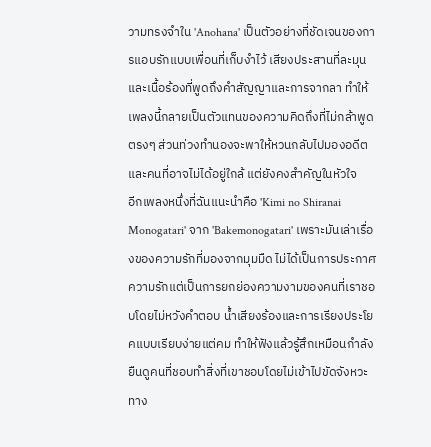วามทรงจำใน 'Anohana' เป็นตัวอย่างที่ชัดเจนของการแอบรักแบบเพื่อนที่เก็บงำไว้ เสียงประสานที่ละมุนและเนื้อร้องที่พูดถึงคำสัญญาและการจากลา ทำให้เพลงนี้กลายเป็นตัวแทนของความคิดถึงที่ไม่กล้าพูดตรงๆ ส่วนท่วงทำนองจะพาให้หวนกลับไปมองอดีตและคนที่อาจไม่ได้อยู่ใกล้ แต่ยังคงสำคัญในหัวใจ
อีกเพลงหนึ่งที่ฉันแนะนำคือ 'Kimi no Shiranai Monogatari' จาก 'Bakemonogatari' เพราะมันเล่าเรื่องของความรักที่มองจากมุมมืด ไม่ได้เป็นการประกาศความรักแต่เป็นการยกย่องความงามของคนที่เราชอบโดยไม่หวังคำตอบ น้ำเสียงร้องและการเรียงประโยคแบบเรียบง่ายแต่คม ทำให้ฟังแล้วรู้สึกเหมือนกำลังยืนดูคนที่ชอบทำสิ่งที่เขาชอบโดยไม่เข้าไปขัดจังหวะ ทาง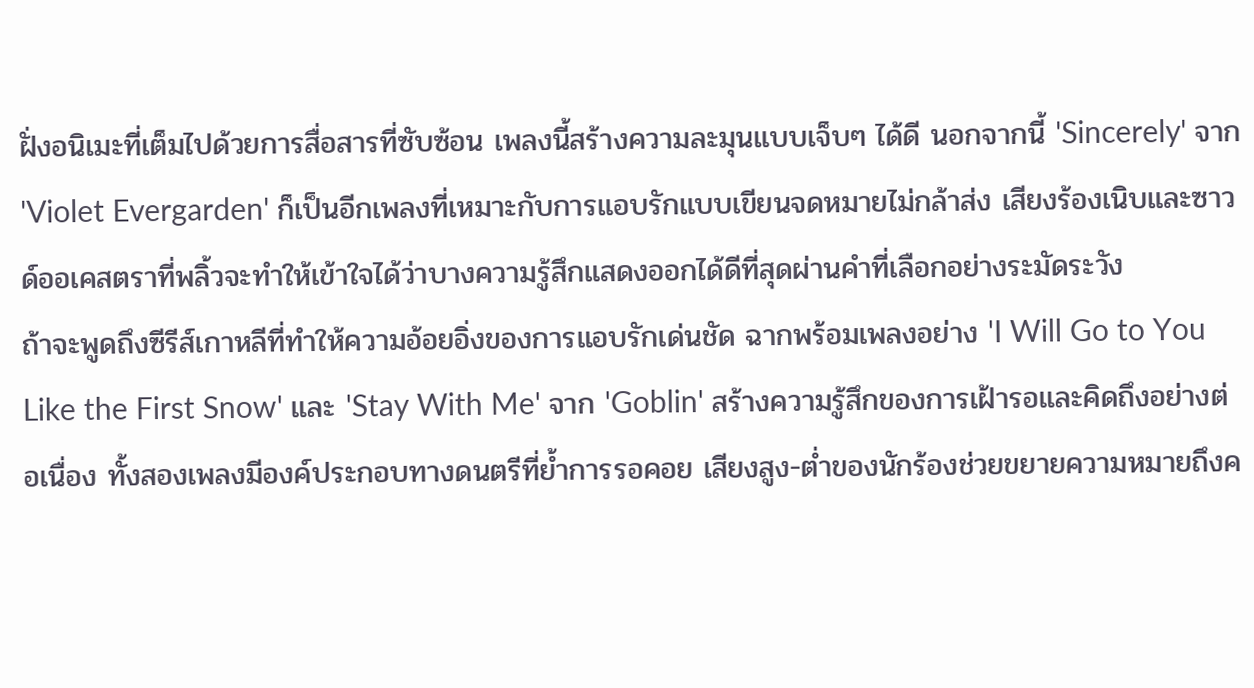ฝั่งอนิเมะที่เต็มไปด้วยการสื่อสารที่ซับซ้อน เพลงนี้สร้างความละมุนแบบเจ็บๆ ได้ดี นอกจากนี้ 'Sincerely' จาก 'Violet Evergarden' ก็เป็นอีกเพลงที่เหมาะกับการแอบรักแบบเขียนจดหมายไม่กล้าส่ง เสียงร้องเนิบและซาวด์ออเคสตราที่พลิ้วจะทำให้เข้าใจได้ว่าบางความรู้สึกแสดงออกได้ดีที่สุดผ่านคำที่เลือกอย่างระมัดระวัง
ถ้าจะพูดถึงซีรีส์เกาหลีที่ทำให้ความอ้อยอิ่งของการแอบรักเด่นชัด ฉากพร้อมเพลงอย่าง 'I Will Go to You Like the First Snow' และ 'Stay With Me' จาก 'Goblin' สร้างความรู้สึกของการเฝ้ารอและคิดถึงอย่างต่อเนื่อง ทั้งสองเพลงมีองค์ประกอบทางดนตรีที่ย้ำการรอคอย เสียงสูง-ต่ำของนักร้องช่วยขยายความหมายถึงค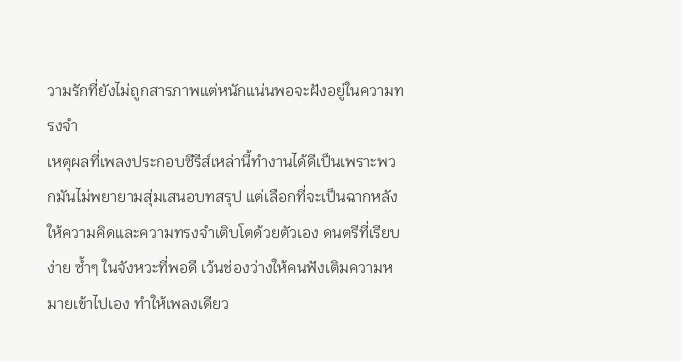วามรักที่ยังไม่ถูกสารภาพแต่หนักแน่นพอจะฝังอยู่ในความทรงจำ
เหตุผลที่เพลงประกอบซีรีส์เหล่านี้ทำงานได้ดีเป็นเพราะพวกมันไม่พยายามสุ่มเสนอบทสรุป แต่เลือกที่จะเป็นฉากหลังให้ความคิดและความทรงจำเติบโตด้วยตัวเอง ดนตรีที่เรียบง่าย ซ้ำๆ ในจังหวะที่พอดี เว้นช่องว่างให้คนฟังเติมความหมายเข้าไปเอง ทำให้เพลงเดียว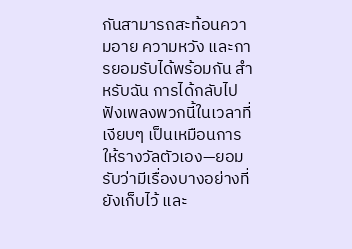กันสามารถสะท้อนความอาย ความหวัง และการยอมรับได้พร้อมกัน สำหรับฉัน การได้กลับไปฟังเพลงพวกนี้ในเวลาที่เงียบๆ เป็นเหมือนการให้รางวัลตัวเอง—ยอมรับว่ามีเรื่องบางอย่างที่ยังเก็บไว้ และ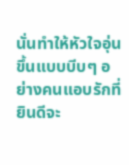นั่นทำให้หัวใจอุ่นขึ้นแบบบีบๆ อย่างคนแอบรักที่ยินดีจะ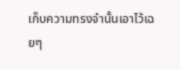เก็บความทรงจำนั้นเอาไว้เฉยๆ